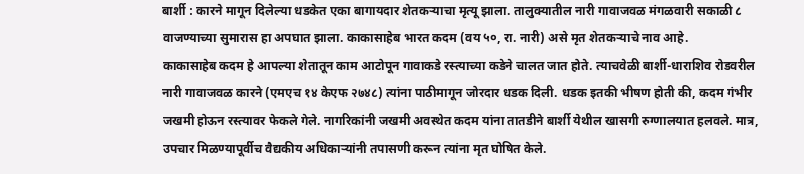बार्शी : कारने मागून दिलेल्या धडकेत एका बागायदार शेतकऱ्याचा मृत्यू झाला. तालुक्यातील नारी गावाजवळ मंगळवारी सकाळी ८ वाजण्याच्या सुमारास हा अपघात झाला. काकासाहेब भारत कदम (वय ५०, रा. नारी) असे मृत शेतकऱ्याचे नाव आहे.
काकासाहेब कदम हे आपल्या शेतातून काम आटोपून गावाकडे रस्त्याच्या कडेने चालत जात होते. त्याचवेळी बार्शी-धाराशिव रोडवरील नारी गावाजवळ कारने (एमएच १४ केएफ २७४८) त्यांना पाठीमागून जोरदार धडक दिली. धडक इतकी भीषण होती की, कदम गंभीर जखमी होऊन रस्त्यावर फेकले गेले. नागरिकांनी जखमी अवस्थेत कदम यांना तातडीने बार्शी येथील खासगी रुग्णालयात हलवले. मात्र, उपचार मिळण्यापूर्वीच वैद्यकीय अधिकाऱ्यांनी तपासणी करून त्यांना मृत घोषित केले.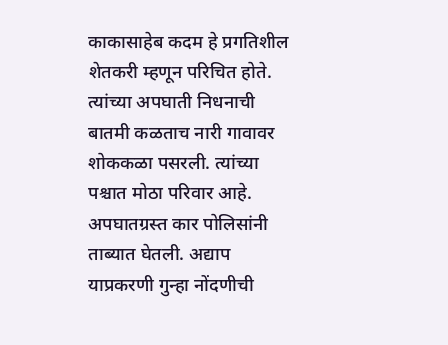काकासाहेब कदम हे प्रगतिशील शेतकरी म्हणून परिचित होते. त्यांच्या अपघाती निधनाची बातमी कळताच नारी गावावर शोककळा पसरली. त्यांच्या पश्चात मोठा परिवार आहे. अपघातग्रस्त कार पोलिसांनी ताब्यात घेतली. अद्याप याप्रकरणी गुन्हा नोंदणीची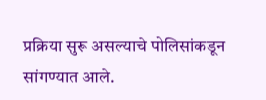प्रक्रिया सुरू असल्याचे पोलिसांकडून सांगण्यात आले.